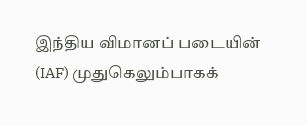இந்திய விமானப் படையின் (IAF) முதுகெலும்பாகக்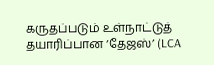கருதப்படும் உள்நாட்டுத் தயாரிப்பான ‘தேஜஸ்’ (LCA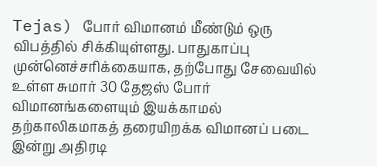Tejas) போர் விமானம் மீண்டும் ஒரு விபத்தில் சிக்கியுள்ளது. பாதுகாப்பு முன்னெச்சரிக்கையாக, தற்போது சேவையில் உள்ள சுமார் 30 தேஜஸ் போர் விமானங்களையும் இயக்காமல் தற்காலிகமாகத் தரையிறக்க விமானப் படை இன்று அதிரடி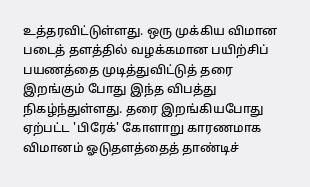உத்தரவிட்டுள்ளது. ஒரு முக்கிய விமான படைத் தளத்தில் வழக்கமான பயிற்சிப் பயணத்தை முடித்துவிட்டுத் தரை இறங்கும் போது இந்த விபத்து நிகழ்ந்துள்ளது. தரை இறங்கியபோது ஏற்பட்ட 'பிரேக்' கோளாறு காரணமாக விமானம் ஓடுதளத்தைத் தாண்டிச்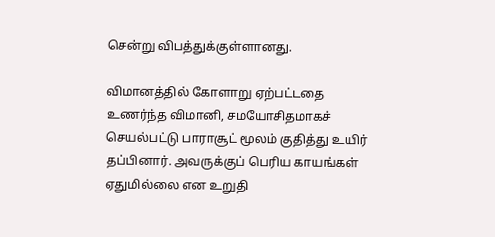சென்று விபத்துக்குள்ளானது.

விமானத்தில் கோளாறு ஏற்பட்டதை உணர்ந்த விமானி, சமயோசிதமாகச் செயல்பட்டு பாராசூட் மூலம் குதித்து உயிர் தப்பினார். அவருக்குப் பெரிய காயங்கள் ஏதுமில்லை என உறுதி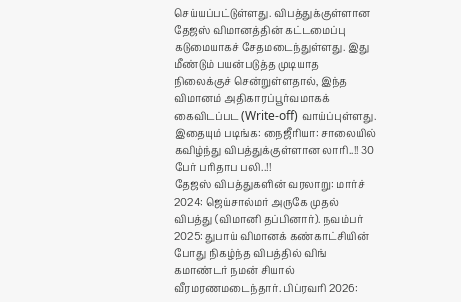செய்யப்பட்டுள்ளது. விபத்துக்குள்ளான தேஜஸ் விமானத்தின் கட்டமைப்பு கடுமையாகச் சேதமடைந்துள்ளது. இது மீண்டும் பயன்படுத்த முடியாத நிலைக்குச் சென்றுள்ளதால், இந்த விமானம் அதிகாரப்பூர்வமாகக் கைவிடப்பட (Write-off) வாய்ப்புள்ளது.
இதையும் படிங்க: நைஜீரியா: சாலையில் கவிழ்ந்து விபத்துக்குள்ளான லாரி..!! 30 பேர் பரிதாப பலி..!!
தேஜஸ் விபத்துகளின் வரலாறு: மார்ச் 2024: ஜெய்சால்மர் அருகே முதல் விபத்து (விமானி தப்பினார்). நவம்பர் 2025: துபாய் விமானக் கண்காட்சியின் போது நிகழ்ந்த விபத்தில் விங் கமாண்டர் நமன் சியால் வீரமரணமடைந்தார். பிப்ரவரி 2026: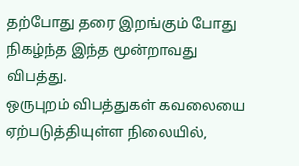தற்போது தரை இறங்கும் போது நிகழ்ந்த இந்த மூன்றாவது விபத்து.
ஒருபுறம் விபத்துகள் கவலையை ஏற்படுத்தியுள்ள நிலையில்,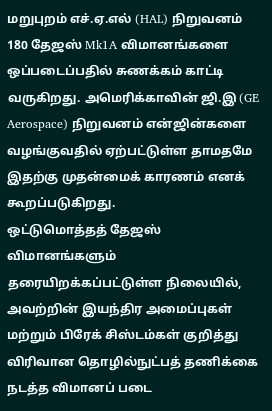மறுபுறம் எச்.ஏ.எல் (HAL) நிறுவனம் 180 தேஜஸ் Mk1A விமானங்களை ஒப்படைப்பதில் சுணக்கம் காட்டி வருகிறது. அமெரிக்காவின் ஜி.இ (GE Aerospace) நிறுவனம் என்ஜின்களை வழங்குவதில் ஏற்பட்டுள்ள தாமதமே இதற்கு முதன்மைக் காரணம் எனக் கூறப்படுகிறது.
ஒட்டுமொத்தத் தேஜஸ் விமானங்களும் தரையிறக்கப்பட்டுள்ள நிலையில், அவற்றின் இயந்திர அமைப்புகள் மற்றும் பிரேக் சிஸ்டம்கள் குறித்து விரிவான தொழில்நுட்பத் தணிக்கை நடத்த விமானப் படை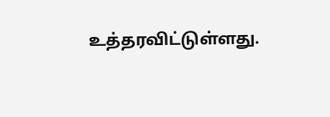உத்தரவிட்டுள்ளது.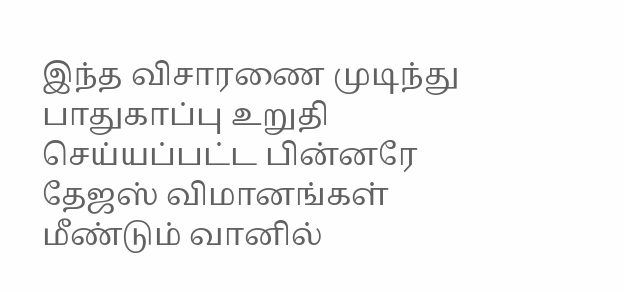இந்த விசாரணை முடிந்து பாதுகாப்பு உறுதி செய்யப்பட்ட பின்னரே தேஜஸ் விமானங்கள் மீண்டும் வானில்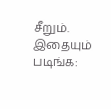சீறும்.
இதையும் படிங்க: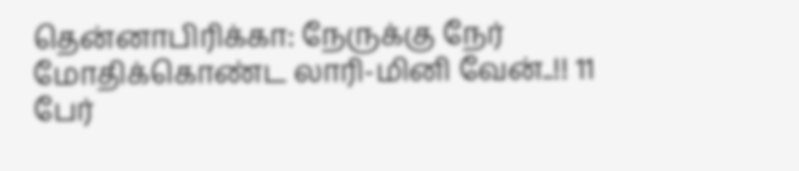தென்னாபிரிக்கா: நேருக்கு நேர் மோதிக்கொண்ட லாரி-மினி வேன்..!! 11 பேர்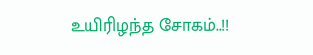உயிரிழந்த சோகம்..!!